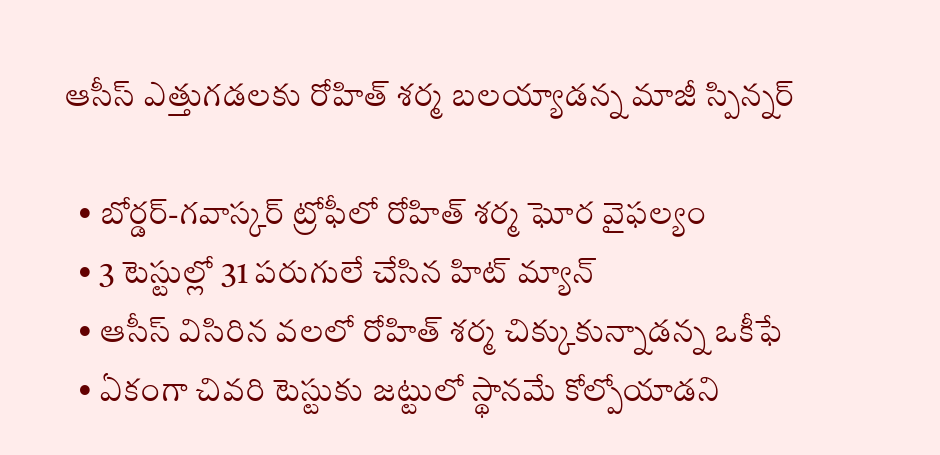ఆసీస్ ఎత్తుగడలకు రోహిత్ శర్మ బలయ్యాడన్న మాజీ స్పిన్నర్

  • బోర్డర్-గవాస్కర్ ట్రోఫీలో రోహిత్ శర్మ ఘోర వైఫల్యం
  • 3 టెస్టుల్లో 31 పరుగులే చేసిన హిట్ మ్యాన్
  • ఆసీస్ విసిరిన వలలో రోహిత్ శర్మ చిక్కుకున్నాడన్న ఒకీఫే
  • ఏకంగా చివరి టెస్టుకు జట్టులో స్థానమే కోల్పోయాడని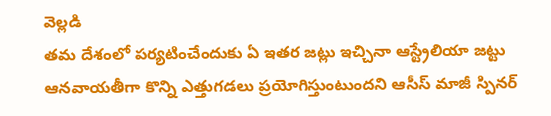వెల్లడి
తమ దేశంలో పర్యటించేందుకు ఏ ఇతర జట్లు ఇచ్చినా ఆస్ట్రేలియా జట్టు ఆనవాయతీగా కొన్ని ఎత్తుగడలు ప్రయోగిస్తుంటుందని ఆసీస్ మాజీ స్పినర్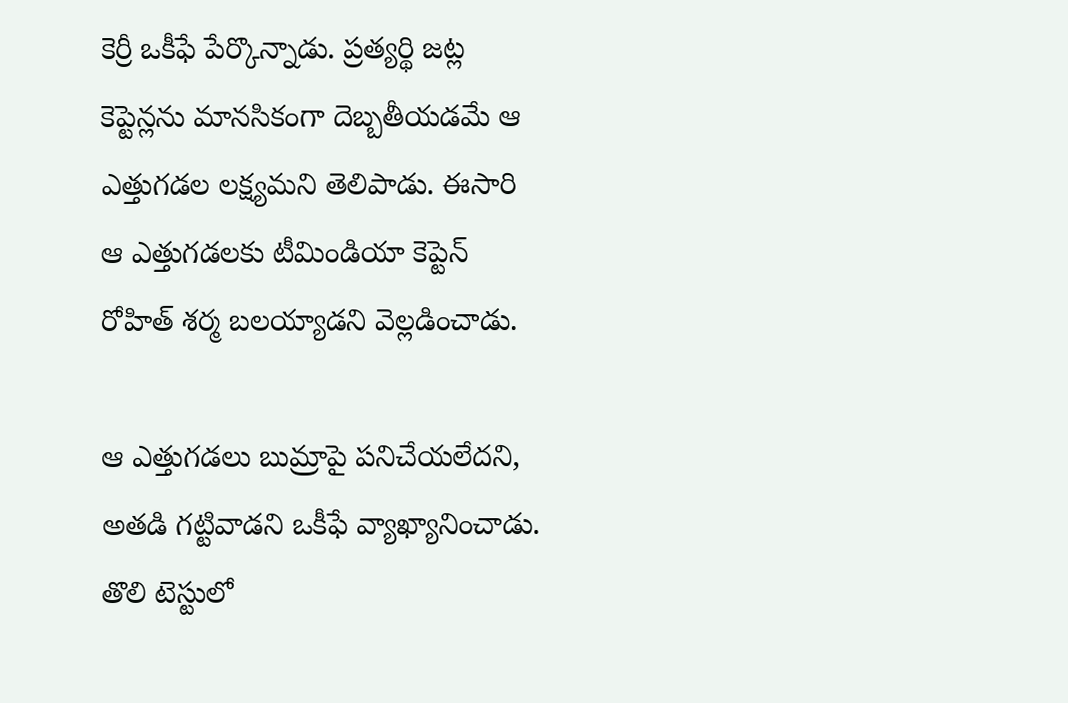కెర్రీ ఒకీఫే పేర్కొన్నాడు. ప్రత్యర్థి జట్ల కెప్టెన్లను మానసికంగా దెబ్బతీయడమే ఆ ఎత్తుగడల లక్ష్యమని తెలిపాడు. ఈసారి ఆ ఎత్తుగడలకు టీమిండియా కెప్టెన్ రోహిత్ శర్మ బలయ్యాడని వెల్లడించాడు.

ఆ ఎత్తుగడలు బుమ్రాపై పనిచేయలేదని, అతడి గట్టివాడని ఒకీఫే వ్యాఖ్యానించాడు. తొలి టెస్టులో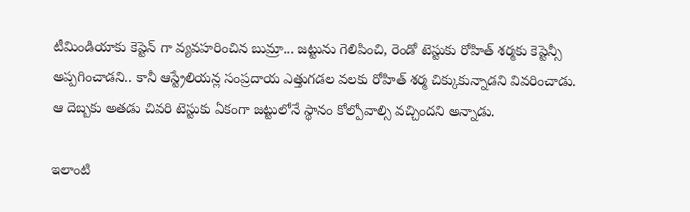టీమిండియాకు కెప్టెన్ గా వ్యవహరించిన బుమ్రా... జట్టును గెలిపించి, రెండో టెస్టుకు రోహిత్ శర్మకు కెప్టెన్సీ అప్పగించాడని.. కానీ ఆస్ట్రేలియన్ల సంప్రదాయ ఎత్తుగడల వలకు రోహిత్ శర్మ చిక్కుకున్నాడని వివరించాడు. ఆ దెబ్బకు అతడు చివరి టెస్టుకు ఏకంగా జట్టులోనే స్థానం కోల్పోవాల్సి వచ్చిందని అన్నాడు.

ఇలాంటి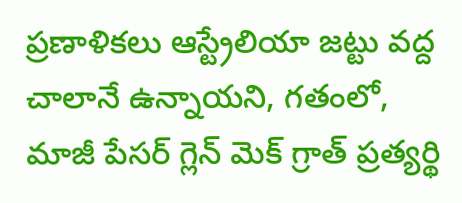ప్రణాళికలు ఆస్ట్రేలియా జట్టు వద్ద చాలానే ఉన్నాయని, గతంలో, మాజీ పేసర్ గ్లెన్ మెక్ గ్రాత్ ప్రత్యర్థి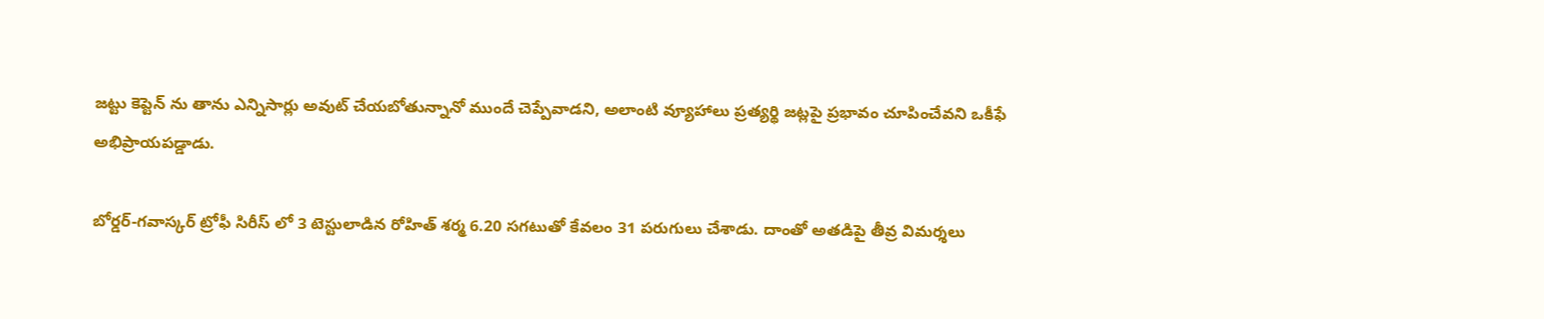జట్టు కెప్టెన్ ను తాను ఎన్నిసార్లు అవుట్ చేయబోతున్నానో ముందే చెప్పేవాడని, అలాంటి వ్యూహాలు ప్రత్యర్థి జట్లపై ప్రభావం చూపించేవని ఒకీఫే అభిప్రాయపడ్డాడు.

బోర్డర్-గవాస్కర్ ట్రోఫీ సిరీస్ లో 3 టెస్టులాడిన రోహిత్ శర్మ 6.20 సగటుతో కేవలం 31 పరుగులు చేశాడు. దాంతో అతడిపై తీవ్ర విమర్శలు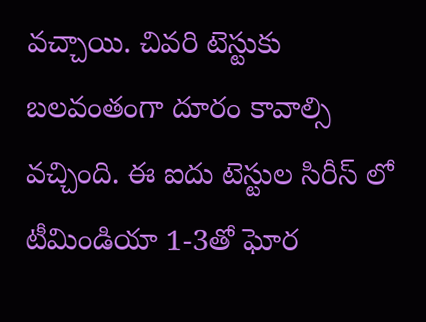వచ్చాయి. చివరి టెస్టుకు బలవంతంగా దూరం కావాల్సి వచ్చింది. ఈ ఐదు టెస్టుల సిరీస్ లో టీమిండియా 1-3తో ఘోర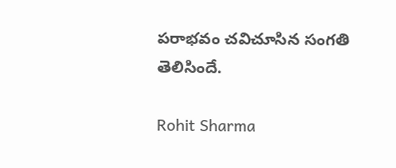పరాభవం చవిచూసిన సంగతి తెలిసిందే.

Rohit Sharma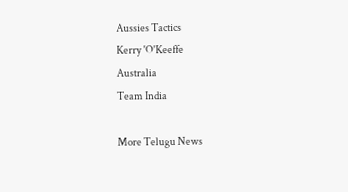Aussies Tactics
Kerry 'O'Keeffe
Australia
Team India

More Telugu News